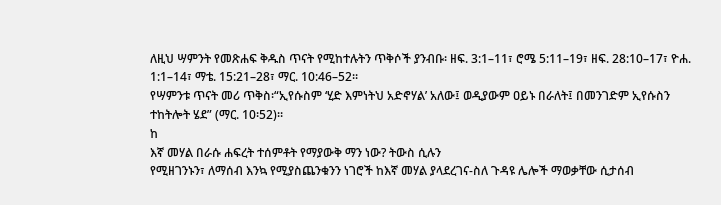ለዚህ ሣምንት የመጽሐፍ ቅዱስ ጥናት የሚከተሉትን ጥቅሶች ያንብቡ፡ ዘፍ. 3:1–11፣ ሮሜ 5:11–19፣ ዘፍ. 28:10–17፣ ዮሐ. 1:1–14፣ ማቴ. 15:21–28፣ ማር. 10:46–52።
የሣምንቱ ጥናት መሪ ጥቅስ፡“ኢየሱስም ‘ሂድ እምነትህ አድኖሃል’ አለው፤ ወዲያውም ዐይኑ በራለት፤ በመንገድም ኢየሱስን ተከትሎት ሄደ” (ማር. 10፡52)።
ከ
እኛ መሃል በራሱ ሐፍረት ተሰምቶት የማያውቅ ማን ነው? ትውስ ሲሉን
የሚዘገንኑን፣ ለማሰብ እንኳ የሚያስጨንቁንን ነገሮች ከእኛ መሃል ያላደረገና-ስለ ጉዳዩ ሌሎች ማወቃቸው ሲታሰብ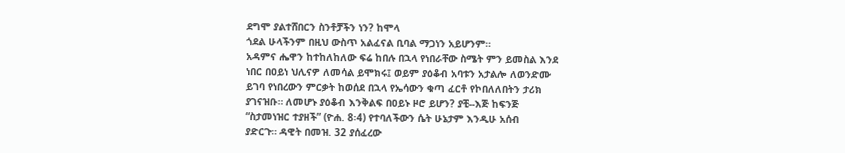ደግሞ ያልተሸበርን ስንቶቻችን ነን? ከሞላ
ጎደል ሁላችንም በዚህ ውስጥ አልፈናል ቢባል ማጋነን አይሆንም።
አዳምና ሔዋን ከተከለከለው ፍሬ ከበሉ በኋላ የነበራቸው ስሜት ምን ይመስል እንደ
ነበር በዐይነ ህሊናዎ ለመሳል ይሞክሩ፤ ወይም ያዕቆብ አባቱን አታልሎ ለወንድሙ
ይገባ የነበረውን ምርቃት ከወሰደ በኋላ የኤሳውን ቁጣ ፈርቶ የኮበለለበትን ታሪክ
ያገናዝቡ። ለመሆኑ ያዕቆብ እንቅልፍ በዐይኑ ዞሮ ይሆን? ያቺ--እጅ ከፍንጅ
“ስታመነዝር ተያዘች” (ዮሐ. 8፡4) የተባለችውን ሴት ሁኔታም እንዲሁ አሰብ
ያድርጉ። ዳዊት በመዝ. 32 ያሰፈረው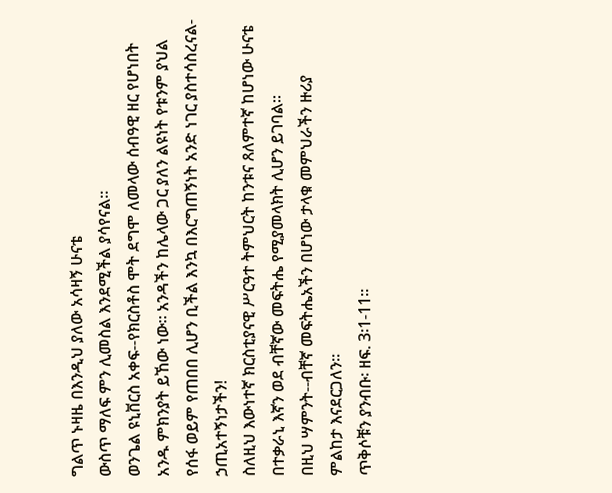ግልጥ ኑዛዜ በእንዲህ ያለው አሳዛኝ ሁናቴ
ውስጥ ማለፍ ምን ሊመስል እንደሚችል ያሳየናል።
ወንጌል ዩኒቨርስ አቀፍ--የክርስቶስ ሞት ደግሞ ለመላው ሰብዓዊ ዘር የሆነበት
አንዱ ምክንያት ይኸው ነው። አንዳችን ከሌላው ጋር ያለን ልዩነት የቱንም ያህል
የሰፋ ወይም የጠበበ ሊሆን ቢችል እንኳ በእርግጠኝነት አንድ ነገር ያስተሳስረናል-ኃጢአተኝነታችን!
ስለዚህ እውነተኛ ክርስቲያናዊ ሥርዓተ ትምህርት ከንቱና ጸለምተኛ ከሆነው ሁናቴ
በተቃራኒ እኛን ወደ ብቸኛው መፍትሔ የሚያመላክት ሊሆን ይገባል።
በዚህ ሣምንት--ብቸኛ መፍትሔአችን በሆነው ታላቁ መምህራችን ዙሪያ
ምልከታ እናደርጋለን።
ጥቅሶቹን ያንብቡ፡ ዘፍ. 3፡1-11።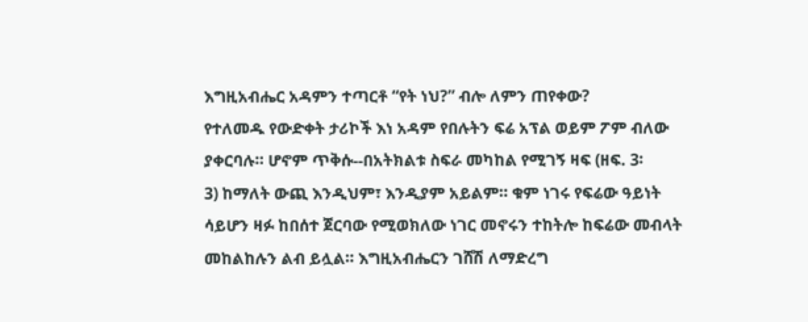እግዚአብሔር አዳምን ተጣርቶ “የት ነህ?” ብሎ ለምን ጠየቀው?
የተለመዱ የውድቀት ታሪኮች እነ አዳም የበሉትን ፍሬ አፕል ወይም ፖም ብለው
ያቀርባሉ። ሆኖም ጥቅሱ--በአትክልቱ ስፍራ መካከል የሚገኝ ዛፍ (ዘፍ. 3፡
3) ከማለት ውጪ እንዲህም፣ እንዲያም አይልም። ቁም ነገሩ የፍሬው ዓይነት
ሳይሆን ዛፉ ከበሰተ ጀርባው የሚወክለው ነገር መኖሩን ተከትሎ ከፍሬው መብላት
መከልከሉን ልብ ይሏል። እግዚአብሔርን ገሸሽ ለማድረግ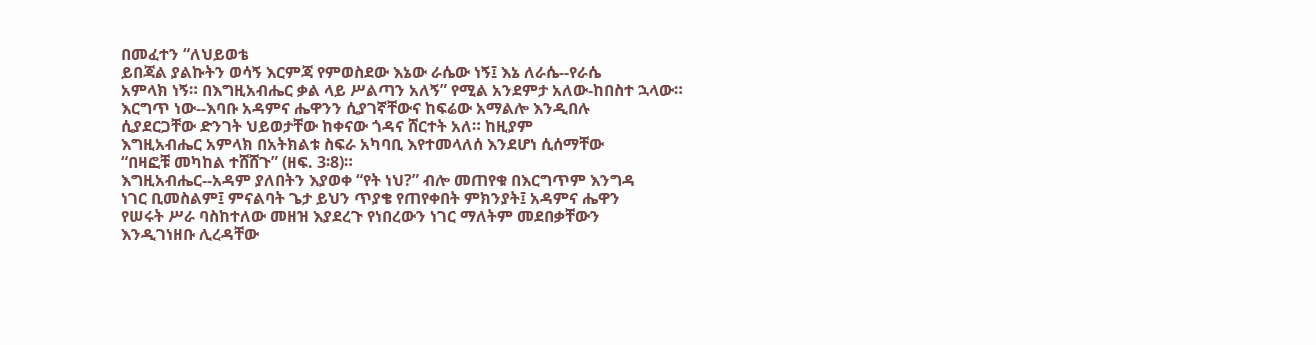በመፈተን “ለህይወቴ
ይበጃል ያልኩትን ወሳኝ እርምጃ የምወስደው እኔው ራሴው ነኝ፤ እኔ ለራሴ--የራሴ
አምላክ ነኝ። በእግዚአብሔር ቃል ላይ ሥልጣን አለኝ” የሚል አንደምታ አለው-ከበስተ ኋላው።
እርግጥ ነው--እባቡ አዳምና ሔዋንን ሲያገኛቸውና ከፍሬው አማልሎ እንዲበሉ
ሲያደርጋቸው ድንገት ህይወታቸው ከቀናው ጎዳና ሸርተት አለ። ከዚያም
እግዚአብሔር አምላክ በአትክልቱ ስፍራ አካባቢ እየተመላለሰ እንደሆነ ሲሰማቸው
“በዛፎቹ መካከል ተሸሸጉ” (ዘፍ. 3፡8)።
እግዚአብሔር--አዳም ያለበትን እያወቀ “የት ነህ?” ብሎ መጠየቁ በእርግጥም እንግዳ
ነገር ቢመስልም፤ ምናልባት ጌታ ይህን ጥያቄ የጠየቀበት ምክንያት፤ አዳምና ሔዋን
የሠሩት ሥራ ባስከተለው መዘዝ እያደረጉ የነበረውን ነገር ማለትም መደበቃቸውን
እንዲገነዘቡ ሊረዳቸው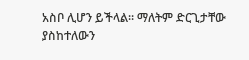አስቦ ሊሆን ይችላል። ማለትም ድርጊታቸው ያስከተለውን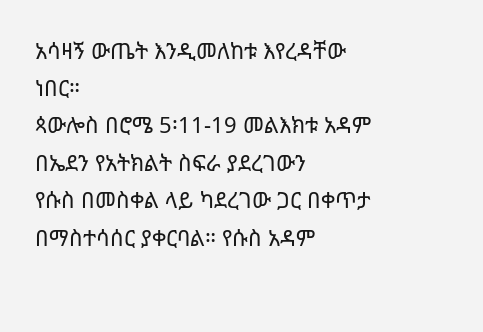አሳዛኝ ውጤት እንዲመለከቱ እየረዳቸው ነበር።
ጳውሎስ በሮሜ 5፡11-19 መልእክቱ አዳም በኤደን የአትክልት ስፍራ ያደረገውን
የሱስ በመስቀል ላይ ካደረገው ጋር በቀጥታ በማስተሳሰር ያቀርባል። የሱስ አዳም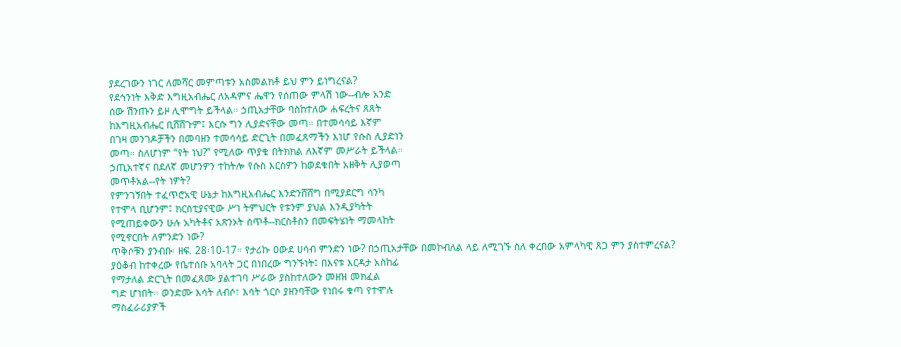ያደረገውን ነገር ለመሻር መምጣቱን አስመልክቶ ይህ ምን ይነግረናል?
የደኅንነት እቅድ እግዚአብሔር ለአዳምና ሔዋን የሰጠው ምላሽ ነው--ብሎ አንድ
ሰው ሽንጡን ይዞ ሊሞግት ይችላል። ኃጢአታቸው ባስከተለው ሐፍረትና ጸጸት
ከእግዚአብሔር ቢሸሸጉም፤ እርሱ ግን ሊያድናቸው መጣ። በተመሳሳይ እኛም
በገዛ መንገዶቻችን በመባዘን ተመሳሳይ ድርጊት በመፈጸማችን እነሆ የሱስ ሊያድነን
መጣ። ስለሆነም “የት ነህ?” የሚለው ጥያቄ በትክክል ለእኛም መሥራት ይችላል።
ኃጢአተኛና በደለኛ መሆንዎን ተከትሎ የሱስ እርስዎን ከወደቁበት አዘቅት ሊያወጣ
መጥቶአል--የት ነዎት?
የምንገኝበት ተፈጥሮአዊ ሁኔታ ከእግዚአብሔር እንድንሸሸግ በሚያደርግ ሳንካ
የተሞላ ቢሆንም፤ ክርስቲያናዊው ሥነ ትምህርት የቱንም ያህል እንዲያካትት
የሚጠይቀውን ሁሉ አካትቶና አጽንኦት ሰጥቶ--ክርስቶስን በመፍትሄነት ማመላከት
የሚኖርበት ለምንድን ነው?
ጥቅሶቹን ያንብቡ፡ ዘፍ. 28፡10-17። የታሪኩ ዐውደ ሀሳብ ምንድን ነው? በኃጢአታቸው በመኮብለል ላይ ለሚገኙ ስለ ቀረበው አምላካዊ ጸጋ ምን ያስተምረናል?
ያዕቆብ ከተቀረው የቤተሰቡ አባላት ጋር በነበረው ግንኙነት፤ በእናቱ እርዳታ አስከፊ
የማታለል ድርጊት በመፈጸሙ ያልተገባ ሥራው ያስከተለውን መዘዝ መክፈል
ግድ ሆነበት። ወንድሙ እሳት ለብሶ፣ እሳት ጎርሶ ያዘንባቸው የነበሩ ቁጣ የተሞሉ
ማስፈራሪያዎች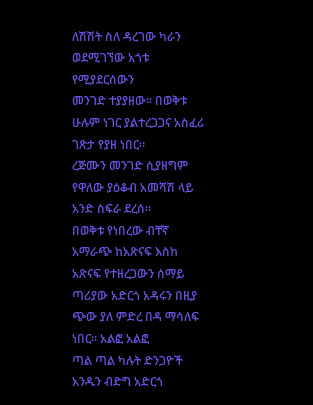ለሽሽት ስለ ዳረገው ካራን ወደሚገኘው አጎቱ የሚያደርሰውን
መንገድ ተያያዘው። በወቅቱ ሁሉም ነገር ያልተረጋጋና አስፈሪ ገጽታ የያዘ ነበር።
ረጅሙን መንገድ ሲያዘግም የዋለው ያዕቆብ አመሻሽ ላይ አንድ ስፍራ ደረሰ።
በወቅቱ የነበረው ብቸኛ አማራጭ ከአጽናፍ እስከ አጽናፍ የተዘረጋውን ሰማይ
ጣሪያው አድርጎ አዳሩን በዚያ ጭው ያለ ምድረ በዳ ማሳለፍ ነበር። አልፎ አልፎ
ጣል ጣል ካሉት ድንጋዮች አንዱን ብድግ አድርጎ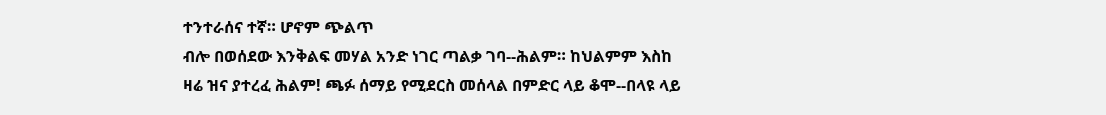ተንተራሰና ተኛ። ሆኖም ጭልጥ
ብሎ በወሰደው እንቅልፍ መሃል አንድ ነገር ጣልቃ ገባ--ሕልም። ከህልምም እስከ
ዛሬ ዝና ያተረፈ ሕልም! ጫፉ ሰማይ የሚደርስ መሰላል በምድር ላይ ቆሞ--በላዩ ላይ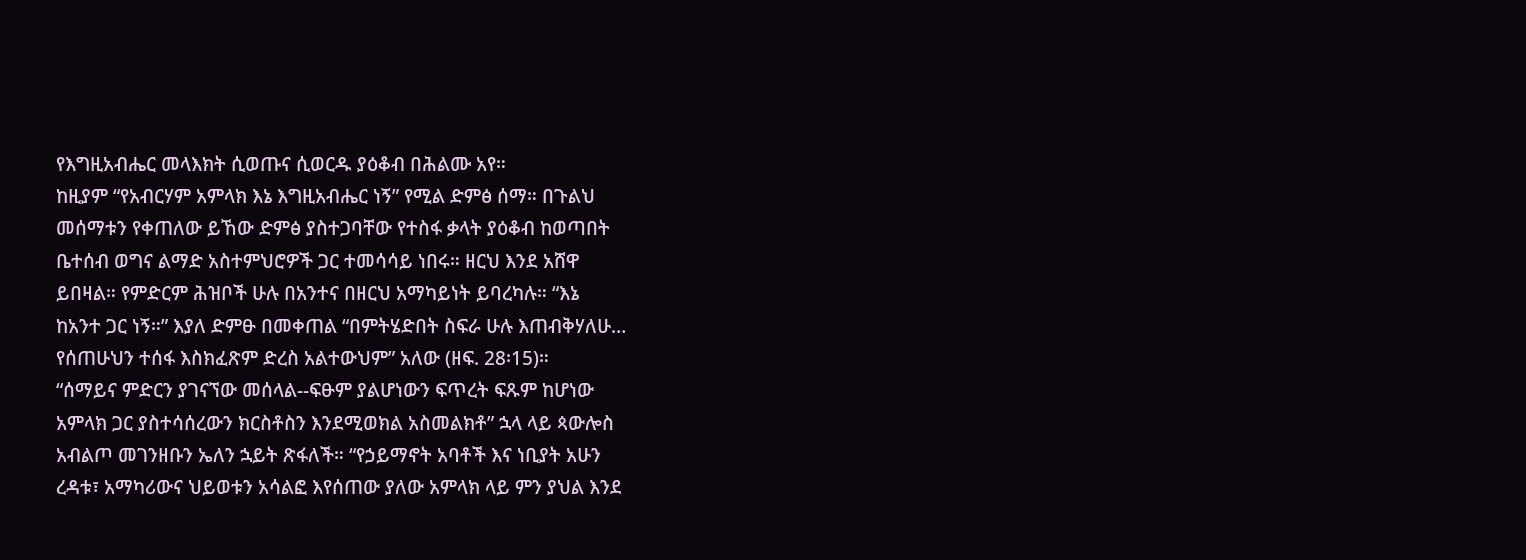የእግዚአብሔር መላእክት ሲወጡና ሲወርዱ ያዕቆብ በሕልሙ አየ።
ከዚያም “የአብርሃም አምላክ እኔ እግዚአብሔር ነኝ” የሚል ድምፅ ሰማ። በጉልህ
መሰማቱን የቀጠለው ይኸው ድምፅ ያስተጋባቸው የተስፋ ቃላት ያዕቆብ ከወጣበት
ቤተሰብ ወግና ልማድ አስተምህሮዎች ጋር ተመሳሳይ ነበሩ። ዘርህ እንደ አሸዋ
ይበዛል። የምድርም ሕዝቦች ሁሉ በአንተና በዘርህ አማካይነት ይባረካሉ። “እኔ
ከአንተ ጋር ነኝ።” እያለ ድምፁ በመቀጠል “በምትሄድበት ስፍራ ሁሉ እጠብቅሃለሁ…
የሰጠሁህን ተሰፋ እስክፈጽም ድረስ አልተውህም” አለው (ዘፍ. 28፡15)።
“ሰማይና ምድርን ያገናኘው መሰላል--ፍፁም ያልሆነውን ፍጥረት ፍጹም ከሆነው
አምላክ ጋር ያስተሳሰረውን ክርስቶስን እንደሚወክል አስመልክቶ” ኋላ ላይ ጳውሎስ
አብልጦ መገንዘቡን ኤለን ኋይት ጽፋለች። “የኃይማኖት አባቶች እና ነቢያት አሁን
ረዳቱ፣ አማካሪውና ህይወቱን አሳልፎ እየሰጠው ያለው አምላክ ላይ ምን ያህል እንደ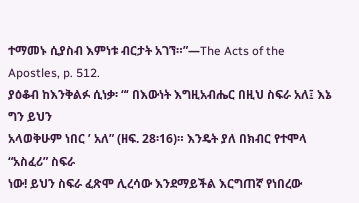ተማመኑ ሲያስብ እምነቱ ብርታት አገኘ።”—The Acts of the Apostles, p. 512.
ያዕቆብ ከእንቅልፉ ሲነቃ፡ “‘ በእውነት እግዚአብሔር በዚህ ስፍራ አለ፤ እኔ ግን ይህን
አላወቅሁም ነበር ’ አለ” (ዘፍ. 28፡16)። እንዴት ያለ በክብር የተሞላ “አስፈሪ” ስፍራ
ነው! ይህን ስፍራ ፈጽሞ ሊረሳው እንደማይችል እርግጠኛ የነበረው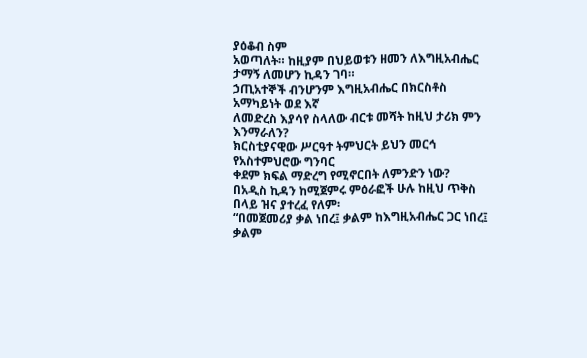ያዕቆብ ስም
አወጣለት። ከዚያም በህይወቱን ዘመን ለእግዚአብሔር ታማኝ ለመሆን ኪዳን ገባ።
ኃጢአተኞች ብንሆንም እግዚአብሔር በክርስቶስ አማካይነት ወደ እኛ
ለመድረስ እያሳየ ስላለው ብርቱ መሻት ከዚህ ታሪክ ምን እንማራለን?
ክርስቲያናዊው ሥርዓተ ትምህርት ይህን መርኅ የአስተምህሮው ግንባር
ቀደም ክፍል ማድረግ የሚኖርበት ለምንድን ነው?
በአዲስ ኪዳን ከሚጀምሩ ምዕራፎች ሁሉ ከዚህ ጥቅስ በላይ ዝና ያተረፈ የለም፡
“በመጀመሪያ ቃል ነበረ፤ ቃልም ከእግዚአብሔር ጋር ነበረ፤ ቃልም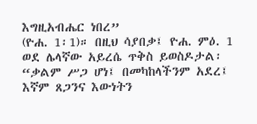እግዚአብሔር ነበረ”
(ዮሐ. 1፡1)። በዚህ ሳያበቃ፤ ዮሐ. ምዕ. 1 ወደ ሌላኛው አይረሴ ጥቅስ ይወስዶታል፡
“ቃልም ሥጋ ሆነ፤ በመካከላችንም አደረ፤ እኛም ጸጋንና እውነትን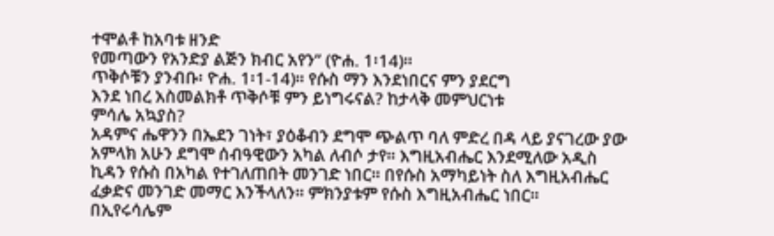ተሞልቶ ከአባቱ ዘንድ
የመጣውን የአንድያ ልጅን ክብር አየን” (ዮሐ. 1፡14)።
ጥቅሶቹን ያንብቡ፡ ዮሐ. 1፡1-14)። የሱስ ማን እንደነበርና ምን ያደርግ
እንደ ነበረ አስመልክቶ ጥቅሶቹ ምን ይነግሩናል? ከታላቅ መምህርነቱ
ምሳሌ አኳያስ?
አዳምና ሔዋንን በኤደን ገነት፣ ያዕቆብን ደግሞ ጭልጥ ባለ ምድረ በዳ ላይ ያናገረው ያው
አምላክ አሁን ደግሞ ሰብዓዊውን አካል ለብሶ ታየ። እግዚአብሔር እንደሚለው አዲስ
ኪዳን የሱስ በአካል የተገለጠበት መንገድ ነበር። በየሱስ አማካይነት ስለ እግዚአብሔር
ፈቃድና መንገድ መማር እንችላለን። ምክንያቱም የሱስ እግዚአብሔር ነበር።
በኢየሩሳሌም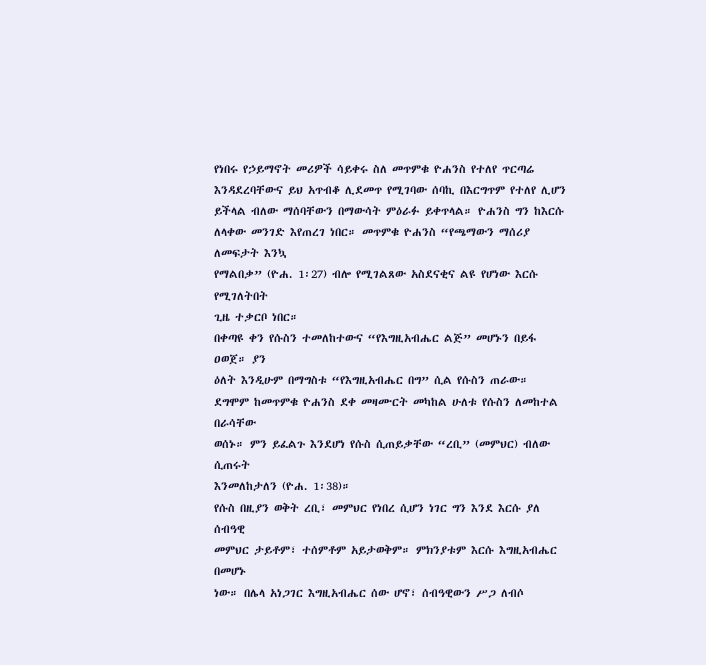የነበሩ የኃይማኖት መሪዎች ሳይቀሩ ስለ መጥምቁ ዮሐንስ የተለየ ጥርጣሬ
እንዳደረባቸውና ይህ አጥብቆ ሊደመጥ የሚገባው ሰባኪ በእርግጥም የተለየ ሊሆን
ይችላል ብለው ማሰባቸውን በማውሳት ምዕራፉ ይቀጥላል። ዮሐንስ ግን ከእርሱ
ለላቀው መንገድ እየጠረገ ነበር። መጥምቁ ዮሐንስ “የጫማውን ማሰሪያ ለመፍታት እንኳ
የማልበቃ” (ዮሐ. 1፡27) ብሎ የሚገልጸው አስደናቂና ልዩ የሆነው እርሱ የሚገለትበት
ጊዜ ተቃርቦ ነበር።
በቀጣዩ ቀን የሱስን ተመለከተውና “የእግዚአብሔር ልጅ” መሆኑን በይፋ ዐወጀ። ያን
ዕለት እንዲሁም በማግስቱ “የእግዚአብሔር በግ” ሲል የሱስን ጠራው።
ደግሞም ከመጥምቁ ዮሐንስ ደቀ መዛሙርት መካከል ሁለቱ የሱስን ለመከተል በራሳቸው
ወሰኑ። ምን ይፈልጉ እንደሆነ የሱስ ሲጠይቃቸው “ረቢ” (መምህር) ብለው ሲጠሩት
እንመለከታለን (ዮሐ. 1፡38)።
የሱስ በዚያን ወቅት ረቢ፣ መምህር የነበረ ሲሆን ነገር ግን እንደ እርሱ ያለ ሰብዓዊ
መምህር ታይቶም፣ ተሰምቶም አይታወቅም። ምክንያቱም እርሱ እግዚአብሔር በመሆኑ
ነው። በሌላ አነጋገር እግዚአብሔር ሰው ሆኖ፣ ሰብዓዊውን ሥጋ ለብሶ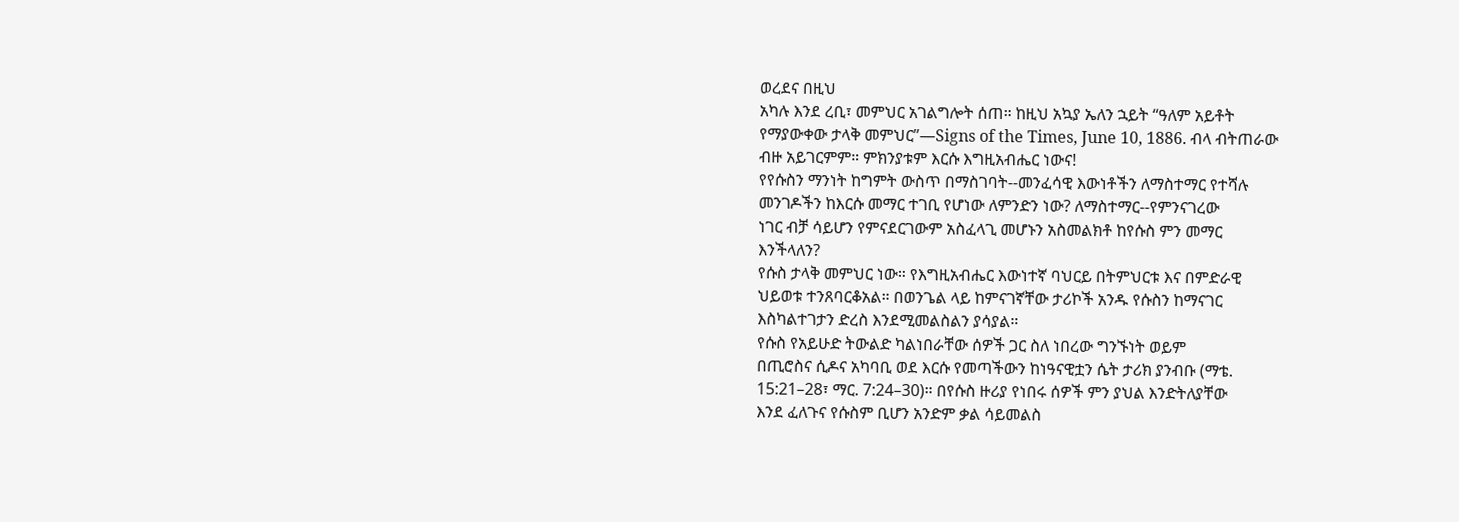ወረደና በዚህ
አካሉ እንደ ረቢ፣ መምህር አገልግሎት ሰጠ። ከዚህ አኳያ ኤለን ኋይት “ዓለም አይቶት
የማያውቀው ታላቅ መምህር”—Signs of the Times, June 10, 1886. ብላ ብትጠራው
ብዙ አይገርምም። ምክንያቱም እርሱ እግዚአብሔር ነውና!
የየሱስን ማንነት ከግምት ውስጥ በማስገባት--መንፈሳዊ እውነቶችን ለማስተማር የተሻሉ
መንገዶችን ከእርሱ መማር ተገቢ የሆነው ለምንድን ነው? ለማስተማር--የምንናገረው
ነገር ብቻ ሳይሆን የምናደርገውም አስፈላጊ መሆኑን አስመልክቶ ከየሱስ ምን መማር
እንችላለን?
የሱስ ታላቅ መምህር ነው። የእግዚአብሔር እውነተኛ ባህርይ በትምህርቱ እና በምድራዊ
ህይወቱ ተንጸባርቆአል። በወንጌል ላይ ከምናገኛቸው ታሪኮች አንዱ የሱስን ከማናገር
እስካልተገታን ድረስ እንደሚመልስልን ያሳያል።
የሱስ የአይሁድ ትውልድ ካልነበራቸው ሰዎች ጋር ስለ ነበረው ግንኙነት ወይም
በጢሮስና ሲዶና አካባቢ ወደ እርሱ የመጣችውን ከነዓናዊቷን ሴት ታሪክ ያንብቡ (ማቴ.
15:21–28፣ ማር. 7:24–30)። በየሱስ ዙሪያ የነበሩ ሰዎች ምን ያህል እንድትለያቸው
እንደ ፈለጉና የሱስም ቢሆን አንድም ቃል ሳይመልስ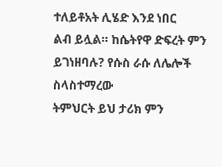ተለይቶአት ሊሄድ እንደ ነበር
ልብ ይሏል። ከሴትየዋ ድፍረት ምን ይገነዘባሉ? የሱስ ራሱ ለሌሎች ስላስተማረው
ትምህርት ይህ ታሪክ ምን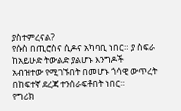ያስተምረናል?
የሱስ በጢሮስና ሲዶና አካባቢ ነበር። ያ ስፍራ ከአይሁድ ትውልድ ያልሆኑ እንግዶች
አብዝተው የሚገኙበት በመሆኑ ጎሳዊ ውጥረት በከፍተኛ ደረጃ ተንሰራፍቶበት ነበር።
የግሪክ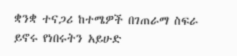ቋንቋ ተናጋሪ ከተሜዎች በገጠራማ ስፍራ ይኖሩ የነበሩትን አይሁድ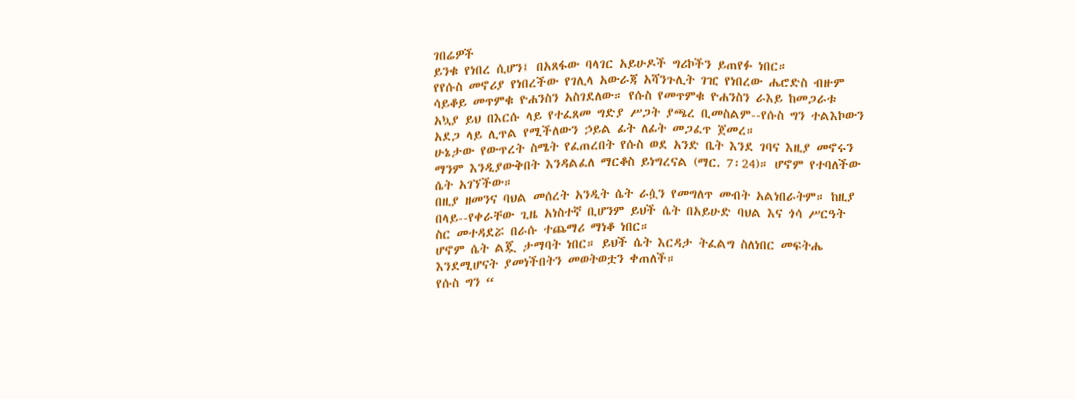ገበሬዎች
ይንቁ የነበረ ሲሆን፤ በአጸፋው ባላገር አይሁዶች ግሪኮችን ይጠየፉ ነበር።
የየሱስ መኖሪያ የነበረችው የገሊላ አውራጃ አሻንጉሊት ገዢ የነበረው ሔሮድስ ብዙም
ሳይቆይ መጥምቁ ዮሐንስን አስገደለው። የሱስ የመጥምቁ ዮሐንስን ራእይ ከመጋራቱ
አኳያ ይህ በእርሱ ላይ የተፈጸመ ግድያ ሥጋት ያጫረ ቢመስልም--የሱስ ግን ተልእኮውን
አደጋ ላይ ሊጥል የሚችለውን ኃይል ፊት ለፊት መጋፈጥ ጀመረ።
ሁኔታው የውጥረት ስሜት የፈጠረበት የሱስ ወደ አንድ ቤት እንደ ገባና እዚያ መኖሩን
ማንም እንዲያውቅበት እንዳልፈለ ማርቆስ ይነግረናል (ማር. 7፡24)። ሆኖም የተባለችው
ሴት አገኘችው።
በዚያ ዘመንና ባህል መሰረት አንዲት ሴት ራሷን የመግለጥ መብት አልነበራትም። ከዚያ
በላይ--የቀራቸው ጊዜ አነስተኛ ቢሆንም ይህች ሴት በአይሁድ ባህል እና ጎሳ ሥርዓት
ስር መተዳደሯ በራሱ ተጨማሪ ማነቆ ነበር።
ሆኖም ሴት ልጇ ታማባት ነበር። ይህች ሴት እርዳታ ትፈልግ ስለነበር መፍትሔ
እንደሚሆናት ያመነችበትን መወትወቷን ቀጠለች።
የሱስ ግን “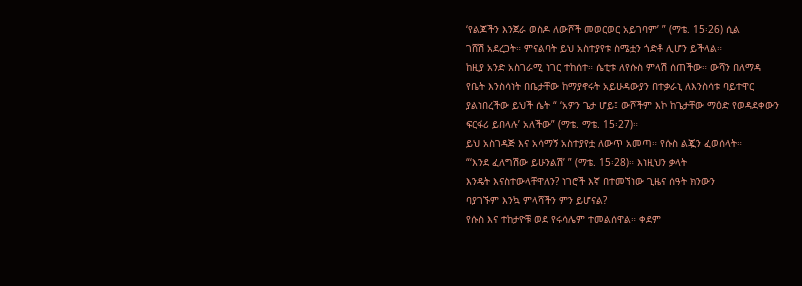‘የልጆችን እንጀራ ወስዶ ለውሾች መወርወር አይገባም’ ” (ማቴ. 15፡26) ሲል
ገሸሽ አደረጋት። ምናልባት ይህ አስተያየቱ ስሜቷን ጎድቶ ሊሆን ይችላል።
ከዚያ አንድ አስገራሚ ነገር ተከሰተ። ሴቲቱ ለየሱስ ምላሽ ሰጠችው። ውሻን በለማዳ
የቤት እንስሳነት በቤታቸው ከማያኖሩት አይሁዳውያን በተቃራኒ ለእንስሳቱ ባይተዋር
ያልነበረችው ይህች ሴት “ ‘አዎን ጌታ ሆይ፤ ውሾችም እኮ ከጌታቸው ማዕድ የወዳደቀውን
ፍርፋሪ ይበላሉ’ አለችው” (ማቴ. ማቴ. 15፡27)።
ይህ አስገዳጅ እና አሳማኝ አስተያየቷ ለውጥ አመጣ። የሱስ ልጇን ፈወሰላት።
“‘እንደ ፈለግሽው ይሁንልሽ’ ” (ማቴ. 15፡28)። እነዚህን ቃላት
እንዴት እናስተውላቸዋለን? ነገሮች እኛ በተመኘነው ጊዜና ሰዓት ክንውን
ባያገኙም እንኳ ምላሻችን ምን ይሆናል?
የሱስ እና ተከታዮቹ ወደ የሩሳሌም ተመልሰዋል። ቀደም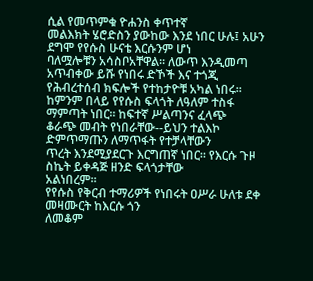ሲል የመጥምቁ ዮሐንስ ቀጥተኛ
መልእክት ሄሮድስን ያውከው እንደ ነበር ሁሉ፤ አሁን ደግሞ የየሱስ ሁናቴ እርሱንም ሆነ
ባለሟሎቹን አሳስቦአቸዋል። ለውጥ እንዲመጣ አጥብቀው ይሹ የነበሩ ድኾች እና ተጎጂ
የሕብረተሰብ ክፍሎች የተከታዮቹ አካል ነበሩ።
ከምንም በላይ የየሱስ ፍላጎት ለዓለም ተስፋ ማምጣት ነበር። ከፍተኛ ሥልጣንና ፈላጭ
ቆራጭ መብት የነበራቸው--ይህን ተልእኮ ድምጥማጡን ለማጥፋት የተቻላቸውን
ጥረት እንደሚያደርጉ እርግጠኛ ነበር። የእርሱ ጉዞ ስኬት ይቀዳጅ ዘንድ ፍላጎታቸው
አልነበረም።
የየሱስ የቅርብ ተማሪዎች የነበሩት ዐሥራ ሁለቱ ደቀ መዛሙርት ከእርሱ ጎን
ለመቆም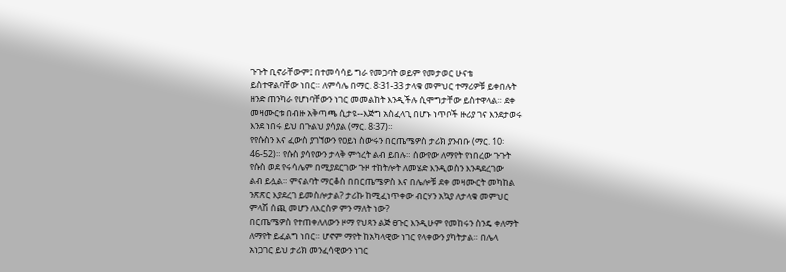ጉጉት ቢኖራቸውም፤ በተመሳሳይ ግራ የመጋባት ወይም የመታወር ሁናቴ
ይስተዋልባቸው ነበር። ለምሳሌ በማር. 8፡31-33 ታላቁ መምህር ተማሪዎቹ ይቀበሉት
ዘንድ ጠንካራ የሆነባቸውን ነገር መመልከት እንዲችሉ ሲሞግታቸው ይስተዋላል። ደቀ
መዛሙርቱ በብዙ አቅጣጫ ሲታዩ--እጅግ አስፈላጊ በሆኑ ነጥቦች ዙሪያ ገና እንደታወሩ
እንደ ነበሩ ይህ በጉልህ ያሳያል (ማር. 8፡37)።
የየሱስን እና ፈውስ ያገኘውን የዐይነ ስውሩን በርጤሜዎስ ታሪክ ያንብቡ (ማር. 10፡
46-52)። የሱስ ያሳየውን ታላቅ ምኅረት ልብ ይበሉ። ሰውየው ለማየት የነበረው ጉጉት
የሱስ ወደ የሩሳሌም በሚያደርገው ጉዞ ተከትሎት ለመሄድ እንዲወስን እንዳደረገው
ልብ ይሏል። ምናልባት ማርቆስ በበርጤሜዎስ እና በሌሎቹ ደቀ መዛሙርት መካከል
ንጽጽር እያደረገ ይመስሎታል? ታሪኩ ከሚፈነጥቀው ብርሃን አኳያ ለታላቁ መምህር
ምላሽ ሰጪ መሆን ለእርስዎ ምን ማለት ነው?
በርጤሜዎስ የተጠቀለለውን ዞማ የህጻን ልጅ ፀጉር እንዲሁም የመከሩን ስንዴ ቀለማት
ለማየት ይፈልግ ነበር። ሆኖም ማየት ከአካላዊው ነገር የላቀውን ያካትታል። በሌላ
አነጋገር ይህ ታሪክ መንፈሳዊውን ነገር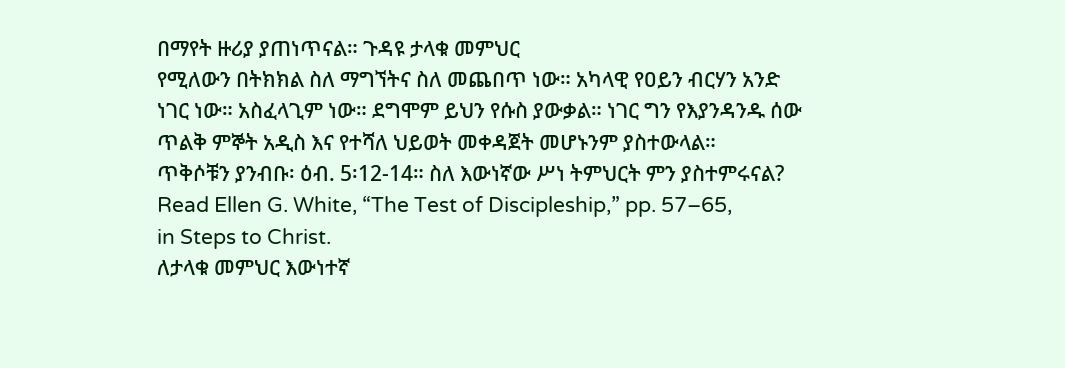በማየት ዙሪያ ያጠነጥናል። ጉዳዩ ታላቁ መምህር
የሚለውን በትክክል ስለ ማግኘትና ስለ መጨበጥ ነው። አካላዊ የዐይን ብርሃን አንድ
ነገር ነው። አስፈላጊም ነው። ደግሞም ይህን የሱስ ያውቃል። ነገር ግን የእያንዳንዱ ሰው
ጥልቅ ምኞት አዲስ እና የተሻለ ህይወት መቀዳጀት መሆኑንም ያስተውላል።
ጥቅሶቹን ያንብቡ፡ ዕብ. 5፡12-14። ስለ እውነኛው ሥነ ትምህርት ምን ያስተምሩናል?
Read Ellen G. White, “The Test of Discipleship,” pp. 57–65,
in Steps to Christ.
ለታላቁ መምህር እውነተኛ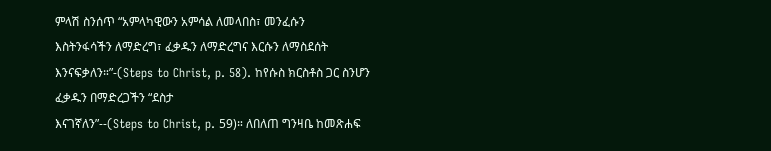ምላሽ ስንሰጥ “አምላካዊውን አምሳል ለመላበስ፣ መንፈሱን
እስትንፋሳችን ለማድረግ፣ ፈቃዱን ለማድረግና እርሱን ለማስደሰት እንናፍቃለን።”-(Steps to Christ, p. 58). ከየሱስ ክርስቶስ ጋር ስንሆን ፈቃዱን በማድረጋችን “ደስታ
እናገኛለን”--(Steps to Christ, p. 59)። ለበለጠ ግንዛቤ ከመጽሐፍ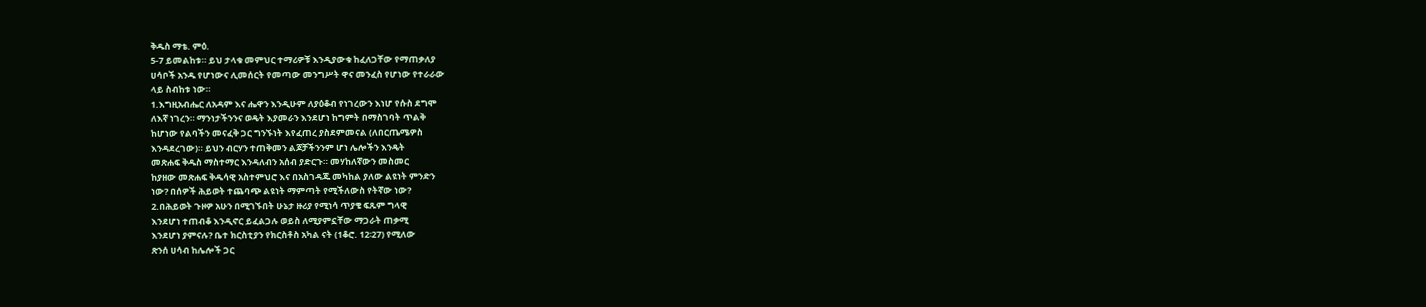ቅዱስ ማቴ. ምዕ.
5-7 ይመልከቱ። ይህ ታላቁ መምህር ተማሪዎቹ እንዲያውቁ ከፈለጋቸው የማጠቃለያ
ሀሳቦች አንዱ የሆነውና ሊመሰርት የመጣው መንግሥት ዋና መንፈስ የሆነው የተራራው
ላይ ስብከቱ ነው።
1.እግዚአብሔር ለአዳም እና ሔዋን እንዲሁም ለያዕቆብ የነገረውን እነሆ የሱስ ደግሞ
ለእኛ ነገረን። ማንነታችንንና ወዴት እያመራን እንደሆነ ከግምት በማስገባት ጥልቅ
ከሆነው የልባችን መናፈቅ ጋር ግንኙነት እየፈጠረ ያስደምመናል (ለበርጤሜዎስ
እንዳደረገው)። ይህን ብርሃን ተጠቅመን ልጆቻችንንም ሆነ ሌሎችን እንዴት
መጽሐፍ ቅዱስ ማስተማር እንዳለብን አሰብ ያድርጉ። መሃከለኛውን መስመር
ከያዘው መጽሐፍ ቅዱሳዊ አስተምህሮ እና በአስገዳጁ መካከል ያለው ልዩነት ምንድን
ነው? በሰዎች ሕይወት ተጨባጭ ልዩነት ማምጣት የሚችለውስ የትኛው ነው?
2.በሕይወት ጉዞዎ አሁን በሚገኙበት ሁኔታ ዙሪያ የሚነሳ ጥያቄ ፍጹም ግላዊ
እንደሆነ ተጠብቆ እንዲኖር ይፈልጋሉ ወይስ ለሚያምኗቸው ማጋራት ጠቃሚ
እንደሆነ ያምናሉ? ቤተ ክርስቲያን የክርስቶስ አካል ናት (1ቆሮ. 12፡27) የሚለው
ጽንሰ ሀሳብ ከሌሎች ጋር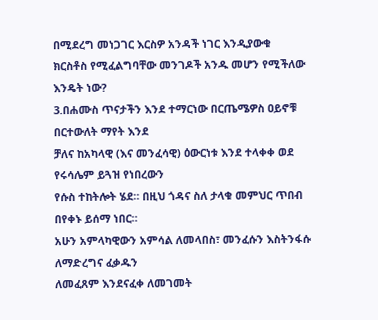በሚደረግ መነጋገር እርስዎ አንዳች ነገር እንዲያውቁ
ክርስቶስ የሚፈልግባቸው መንገዶች አንዱ መሆን የሚችለው እንዴት ነው?
3.በሐሙስ ጥናታችን እንደ ተማርነው በርጤሜዎስ ዐይኖቹ በርተውለት ማየት እንደ
ቻለና ከአካላዊ (እና መንፈሳዊ) ዕውርነቱ እንደ ተላቀቀ ወደ የሩሳሌም ይጓዝ የነበረውን
የሱስ ተከትሎት ሄደ። በዚህ ጎዳና ስለ ታላቁ መምህር ጥበብ በየቀኑ ይሰማ ነበር።
አሁን አምላካዊውን አምሳል ለመላበስ፣ መንፈሱን እስትንፋሱ ለማድረግና ፈቃዱን
ለመፈጸም እንደናፈቀ ለመገመት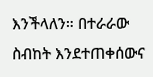እንችላለን። በተራራው ስብከት እንደተጠቀሰውና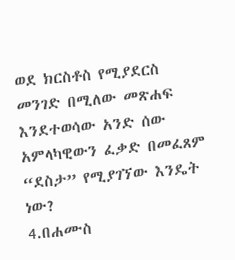ወደ ክርስቶስ የሚያደርስ መንገድ በሚለው መጽሐፍ እንደተወሳው አንድ ሰው
አምላካዊውን ፈቃድ በመፈጸም “ደስታ” የሚያገኘው እንዴት ነው?
4.በሐሙስ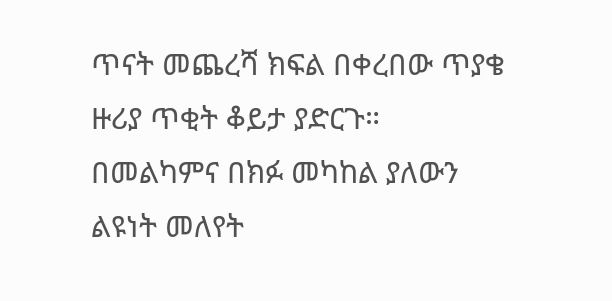ጥናት መጨረሻ ክፍል በቀረበው ጥያቄ ዙሪያ ጥቂት ቆይታ ያድርጉ።
በመልካምና በክፉ መካከል ያለውን ልዩነት መለየት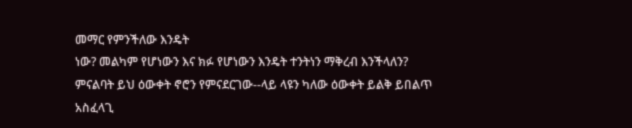መማር የምንችለው እንዴት
ነው? መልካም የሆነውን እና ክፉ የሆነውን እንዴት ተንትነን ማቅረብ እንችላለን?
ምናልባት ይህ ዕውቀት ኖሮን የምናደርገው--ላይ ላዩን ካለው ዕውቀት ይልቅ ይበልጥ
አስፈላጊ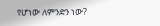የሆነው ለምንድን ነው?